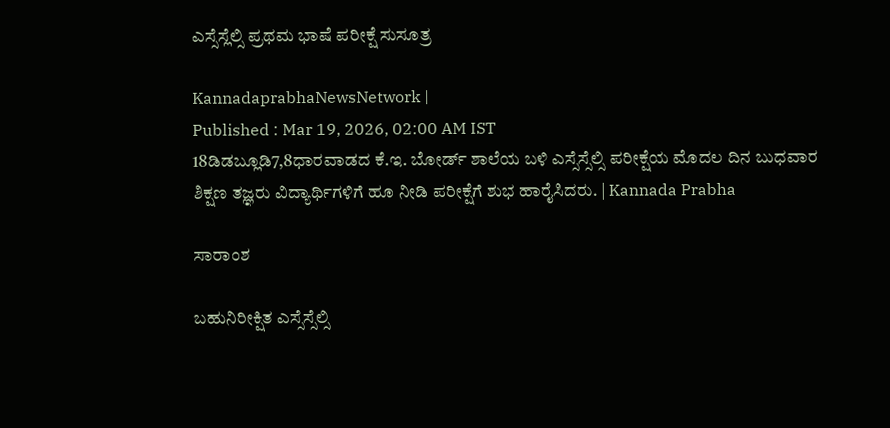ಎಸ್ಸೆಸ್ಲೆಲ್ಸಿ ಪ್ರಥಮ ಭಾಷೆ ಪರೀಕ್ಷೆ ಸುಸೂತ್ರ

KannadaprabhaNewsNetwork |
Published : Mar 19, 2026, 02:00 AM IST
18ಡಿಡಬ್ಲೂಡಿ7,8ಧಾರವಾಡದ ಕೆ.ಇ. ಬೋರ್ಡ್‌ ಶಾಲೆಯ ಬಳಿ ಎಸ್ಸೆಸ್ಸೆಲ್ಸಿ ಪರೀಕ್ಷೆಯ ಮೊದಲ ದಿನ ಬುಧವಾರ ಶಿಕ್ಷಣ ತಜ್ಞರು ವಿದ್ಯಾರ್ಥಿಗಳಿಗೆ ಹೂ ನೀಡಿ ಪರೀಕ್ಷೆಗೆ ಶುಭ ಹಾರೈಸಿದರು. | Kannada Prabha

ಸಾರಾಂಶ

ಬಹುನಿರೀಕ್ಷಿತ ಎಸ್ಸೆಸ್ಸೆಲ್ಸಿ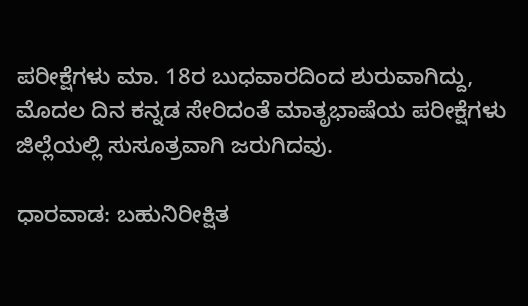ಪರೀಕ್ಷೆಗಳು ಮಾ. 18ರ ಬುಧವಾರದಿಂದ ಶುರುವಾಗಿದ್ದು, ಮೊದಲ ದಿನ ಕನ್ನಡ ಸೇರಿದಂತೆ ಮಾತೃಭಾಷೆಯ ಪರೀಕ್ಷೆಗಳು ಜಿಲ್ಲೆಯಲ್ಲಿ ಸುಸೂತ್ರವಾಗಿ ಜರುಗಿದವು.

ಧಾರವಾಡ: ಬಹುನಿರೀಕ್ಷಿತ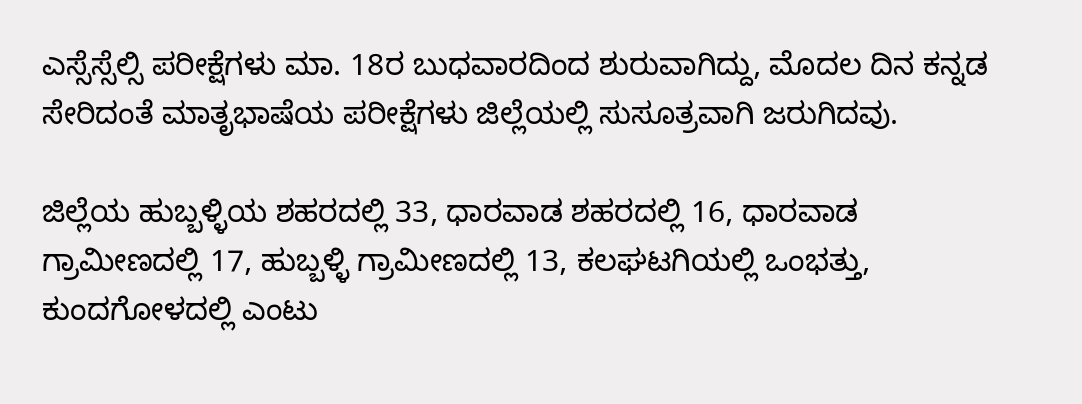ಎಸ್ಸೆಸ್ಸೆಲ್ಸಿ ಪರೀಕ್ಷೆಗಳು ಮಾ. 18ರ ಬುಧವಾರದಿಂದ ಶುರುವಾಗಿದ್ದು, ಮೊದಲ ದಿನ ಕನ್ನಡ ಸೇರಿದಂತೆ ಮಾತೃಭಾಷೆಯ ಪರೀಕ್ಷೆಗಳು ಜಿಲ್ಲೆಯಲ್ಲಿ ಸುಸೂತ್ರವಾಗಿ ಜರುಗಿದವು.

ಜಿಲ್ಲೆಯ ಹುಬ್ಬಳ್ಳಿಯ ಶಹರದಲ್ಲಿ 33, ಧಾರವಾಡ ಶಹರದಲ್ಲಿ 16, ಧಾರವಾಡ ಗ್ರಾಮೀಣದಲ್ಲಿ 17, ಹುಬ್ಬಳ್ಳಿ ಗ್ರಾಮೀಣದಲ್ಲಿ 13, ಕಲಘಟಗಿಯಲ್ಲಿ ಒಂಭತ್ತು, ಕುಂದಗೋಳದಲ್ಲಿ ಎಂಟು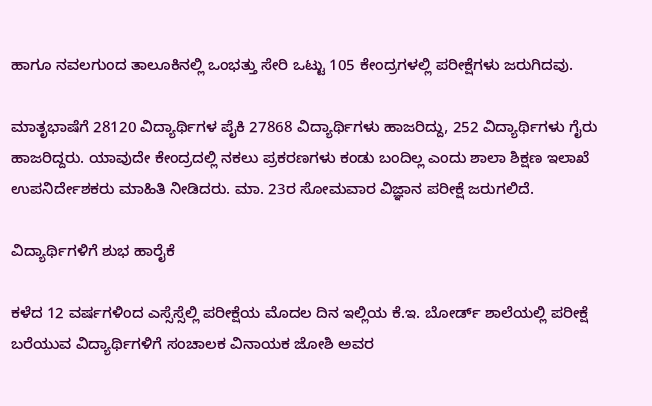ಹಾಗೂ ನವಲಗುಂದ ತಾಲೂಕಿನಲ್ಲಿ ಒಂಭತ್ತು ಸೇರಿ ಒಟ್ಟು 105 ಕೇಂದ್ರಗಳಲ್ಲಿ ಪರೀಕ್ಷೆಗಳು ಜರುಗಿದವು.

ಮಾತೃಭಾಷೆಗೆ 28120 ವಿದ್ಯಾರ್ಥಿಗಳ ಪೈಕಿ 27868 ವಿದ್ಯಾರ್ಥಿಗಳು ಹಾಜರಿದ್ದು, 252 ವಿದ್ಯಾರ್ಥಿಗಳು ಗೈರು ಹಾಜರಿದ್ದರು. ಯಾವುದೇ ಕೇಂದ್ರದಲ್ಲಿ ನಕಲು ಪ್ರಕರಣಗಳು ಕಂಡು ಬಂದಿಲ್ಲ ಎಂದು ಶಾಲಾ ಶಿಕ್ಷಣ ಇಲಾಖೆ ಉಪನಿರ್ದೇಶಕರು ಮಾಹಿತಿ ನೀಡಿದರು. ಮಾ. 23ರ ಸೋಮವಾರ ವಿಜ್ಞಾನ ಪರೀಕ್ಷೆ ಜರುಗಲಿದೆ.

ವಿದ್ಯಾರ್ಥಿಗಳಿಗೆ ಶುಭ ಹಾರೈಕೆ

ಕಳೆದ 12 ವರ್ಷಗಳಿಂದ ಎಸ್ಸೆಸ್ಸೆಲ್ಲಿ ಪರೀಕ್ಷೆಯ ಮೊದಲ ದಿನ ಇಲ್ಲಿಯ ಕೆ.ಇ. ಬೋರ್ಡ್‌ ಶಾಲೆಯಲ್ಲಿ ಪರೀಕ್ಷೆ ಬರೆಯುವ ವಿದ್ಯಾರ್ಥಿಗಳಿಗೆ ಸಂಚಾಲಕ ವಿನಾಯಕ ಜೋಶಿ ಅವರ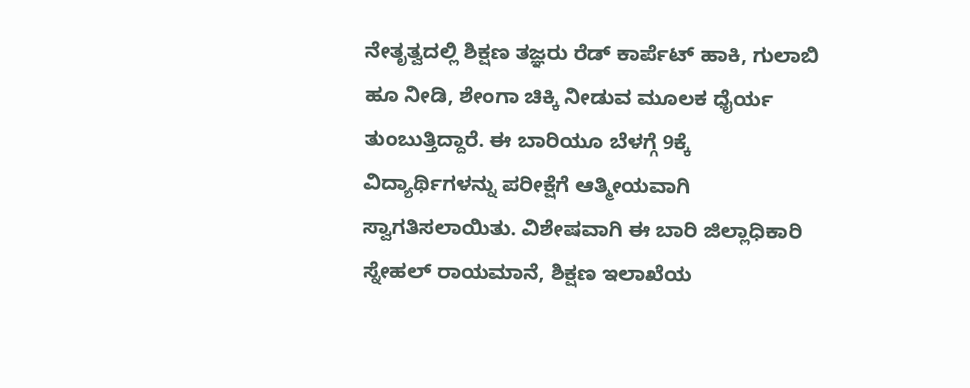ನೇತೃತ್ವದಲ್ಲಿ ಶಿಕ್ಷಣ ತಜ್ಞರು ರೆಡ್‌ ಕಾರ್ಪೆಟ್‌ ಹಾಕಿ, ಗುಲಾಬಿ ಹೂ ನೀಡಿ, ಶೇಂಗಾ ಚಿಕ್ಕಿ ನೀಡುವ ಮೂಲಕ ಧೈರ್ಯ ತುಂಬುತ್ತಿದ್ದಾರೆ. ಈ ಬಾರಿಯೂ ಬೆಳಗ್ಗೆ 9ಕ್ಕೆ ವಿದ್ಯಾರ್ಥಿಗಳನ್ನು ಪರೀಕ್ಷೆಗೆ ಆತ್ಮೀಯವಾಗಿ ಸ್ವಾಗತಿಸಲಾಯಿತು. ವಿಶೇಷವಾಗಿ ಈ ಬಾರಿ ಜಿಲ್ಲಾಧಿಕಾರಿ ಸ್ನೇಹಲ್‌ ರಾಯಮಾನೆ, ಶಿಕ್ಷಣ ಇಲಾಖೆಯ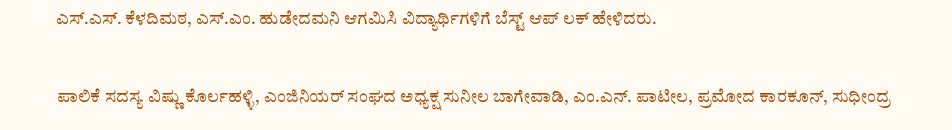ಎಸ್‌.ಎಸ್‌. ಕೆಳದಿಮಠ, ಎಸ್‌.ಎಂ. ಹುಡೇದಮನಿ ಆಗಮಿಸಿ ವಿದ್ಯಾರ್ಥಿಗಳಿಗೆ ಬೆಸ್ಟ್‌ ಆಪ್‌ ಲಕ್‌ ಹೇಳಿದರು.

ಪಾಲಿಕೆ ಸದಸ್ಯ ವಿಷ್ಣು ಕೊರ್ಲಹಳ್ಳಿ, ಎಂಜಿನಿಯರ್‌ ಸಂಘದ ಅಧ್ಯಕ್ಷ ಸುನೀಲ ಬಾಗೇವಾಡಿ, ಎಂ.ಎನ್‌. ಪಾಟೀಲ, ಪ್ರಮೋದ ಕಾರಕೂನ್‌, ಸುಧೀಂದ್ರ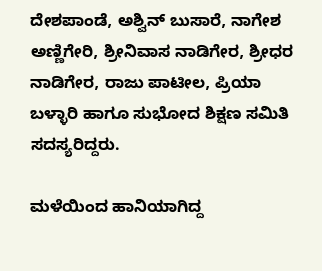ದೇಶಪಾಂಡೆ, ಅಶ್ವಿನ್‌ ಬುಸಾರೆ, ನಾಗೇಶ ಅಣ್ಣಿಗೇರಿ, ಶ್ರೀನಿವಾಸ ನಾಡಿಗೇರ, ಶ್ರೀಧರ ನಾಡಿಗೇರ, ರಾಜು ಪಾಟೀಲ, ಪ್ರಿಯಾ ಬಳ್ಳಾರಿ ಹಾಗೂ ಸುಭೋದ ಶಿಕ್ಷಣ ಸಮಿತಿ ಸದಸ್ಯರಿದ್ದರು.

ಮಳೆಯಿಂದ ಹಾನಿಯಾಗಿದ್ದ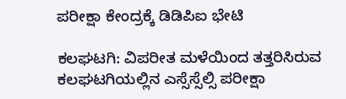ಪರೀಕ್ಷಾ ಕೇಂದ್ರಕ್ಕೆ ಡಿಡಿಪಿಐ ಭೇಟಿ

ಕಲಘಟಗಿ: ವಿಪರೀತ ಮಳೆಯಿಂದ ತತ್ತರಿಸಿರುವ ಕಲಘಟಗಿಯಲ್ಲಿನ ಎಸ್ಸೆಸ್ಸೆಲ್ಸಿ ಪರೀಕ್ಷಾ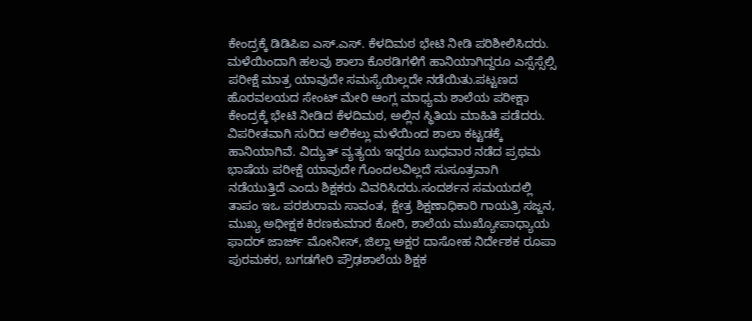ಕೇಂದ್ರಕ್ಕೆ ಡಿಡಿಪಿಐ ಎಸ್‌.ಎಸ್‌. ಕೆಳದಿಮಠ ಭೇಟಿ ನೀಡಿ ಪರಿಶೀಲಿಸಿದರು. ಮಳೆಯಿಂದಾಗಿ ಹಲವು ಶಾಲಾ ಕೊಠಡಿಗಳಿಗೆ ಹಾನಿಯಾಗಿದ್ದರೂ ಎಸ್ಸೆಸ್ಸೆಲ್ಸಿ ಪರೀಕ್ಷೆ ಮಾತ್ರ ಯಾವುದೇ ಸಮಸ್ಯೆಯಿಲ್ಲದೇ ನಡೆಯಿತು.ಪಟ್ಟಣದ ಹೊರವಲಯದ ಸೇಂಟ್ ಮೇರಿ ಆಂಗ್ಲ ಮಾಧ್ಯಮ ಶಾಲೆಯ ಪರೀಕ್ಷಾ ಕೇಂದ್ರಕ್ಕೆ ಭೇಟಿ ನೀಡಿದ ಕೆಳದಿಮಠ, ಅಲ್ಲಿನ ಸ್ಥಿತಿಯ ಮಾಹಿತಿ ಪಡೆದರು. ವಿಪರೀತವಾಗಿ ಸುರಿದ ಆಲಿಕಲ್ಲು ಮಳೆಯಿಂದ ಶಾಲಾ ಕಟ್ಟಡಕ್ಕೆ ಹಾನಿಯಾಗಿವೆ. ವಿದ್ಯುತ್ ವ್ಯತ್ಯಯ ಇದ್ದರೂ ಬುಧವಾರ ನಡೆದ ಪ್ರಥಮ ಭಾಷೆಯ ಪರೀಕ್ಷೆ ಯಾವುದೇ ಗೊಂದಲವಿಲ್ಲದೆ ಸುಸೂತ್ರವಾಗಿ ನಡೆಯುತ್ತಿದೆ ಎಂದು ಶಿಕ್ಷಕರು ವಿವರಿಸಿದರು.ಸಂದರ್ಶನ ಸಮಯದಲ್ಲಿ ತಾಪಂ ಇಒ ಪರಶುರಾಮ ಸಾವಂತ, ಕ್ಷೇತ್ರ ಶಿಕ್ಷಣಾಧಿಕಾರಿ ಗಾಯತ್ರಿ ಸಜ್ಜನ, ಮುಖ್ಯ ಅಧೀಕ್ಷಕ ಕಿರಣಕುಮಾರ ಕೋರಿ, ಶಾಲೆಯ ಮುಖ್ಯೋಪಾಧ್ಯಾಯ ಫಾದರ್ ಜಾರ್ಜ್ ಮೋನೀಸ್, ಜಿಲ್ಲಾ ಅಕ್ಷರ ದಾಸೋಹ ನಿರ್ದೇಶಕ ರೂಪಾ ಪುರಮಕರ, ಬಗಡಗೇರಿ ಪ್ರೌಢಶಾಲೆಯ ಶಿಕ್ಷಕ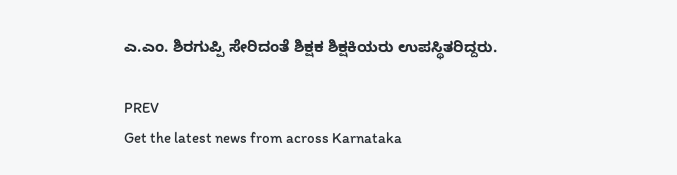ಎ.ಎಂ. ಶಿರಗುಪ್ಪಿ ಸೇರಿದಂತೆ ಶಿಕ್ಷಕ ಶಿಕ್ಷಕಿಯರು ಉಪಸ್ಥಿತರಿದ್ದರು.

PREV
Get the latest news from across Karnataka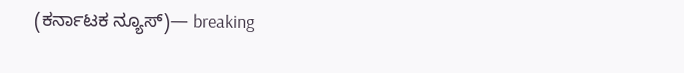(ಕರ್ನಾಟಕ ನ್ಯೂಸ್)— breaking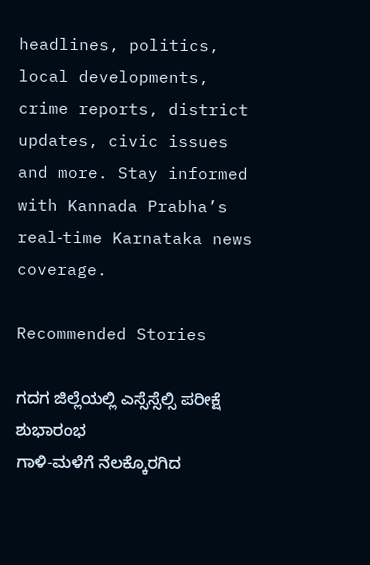headlines, politics, local developments, crime reports, district updates, civic issues and more. Stay informed with Kannada Prabha’s real‑time Karnataka news coverage.

Recommended Stories

ಗದಗ ಜಿಲ್ಲೆಯಲ್ಲಿ ಎಸ್ಸೆಸ್ಸೆಲ್ಸಿ ಪರೀಕ್ಷೆ ಶುಭಾರಂಭ
ಗಾಳಿ-ಮಳೆಗೆ ನೆಲಕ್ಕೊರಗಿದ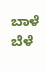ಬಾಳೆ ಬೆಳೆ